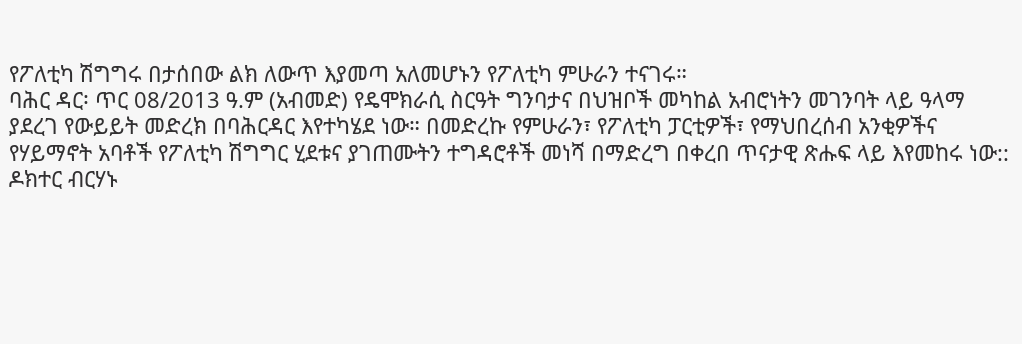የፖለቲካ ሽግግሩ በታሰበው ልክ ለውጥ እያመጣ አለመሆኑን የፖለቲካ ምሁራን ተናገሩ።
ባሕር ዳር፡ ጥር 08/2013 ዓ.ም (አብመድ) የዴሞክራሲ ስርዓት ግንባታና በህዝቦች መካከል አብሮነትን መገንባት ላይ ዓላማ ያደረገ የውይይት መድረክ በባሕርዳር እየተካሄደ ነው። በመድረኩ የምሁራን፣ የፖለቲካ ፓርቲዎች፣ የማህበረሰብ አንቂዎችና የሃይማኖት አባቶች የፖለቲካ ሽግግር ሂደቱና ያገጠሙትን ተግዳሮቶች መነሻ በማድረግ በቀረበ ጥናታዊ ጽሑፍ ላይ እየመከሩ ነው::
ዶክተር ብርሃኑ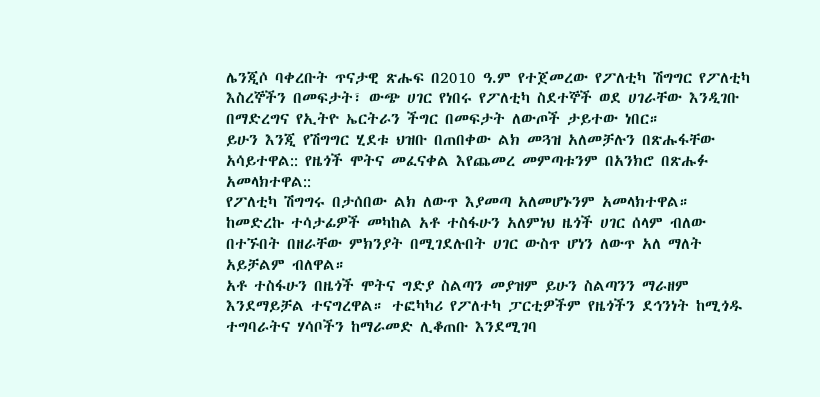ሌንጂሶ ባቀረቡት ጥናታዊ ጽሑፍ በ2010 ዓ.ም የተጀመረው የፖለቲካ ሽግግር የፖለቲካ እስረኞችን በመፍታት፣ ውጭ ሀገር የነበሩ የፖለቲካ ስደተኞች ወደ ሀገራቸው እንዲገቡ በማድረግና የኢትዮ ኤርትራን ችግር በመፍታት ለውጦች ታይተው ነበር።
ይሁን እንጂ የሽግግር ሂደቱ ህዝቡ በጠበቀው ልክ መጓዝ አለመቻሉን በጽሑፋቸው አሳይተዋል:: የዜጎች ሞትና መፈናቀል እየጨመረ መምጣቱንም በአንክሮ በጽሑፉ አመላክተዋል::
የፖለቲካ ሽግግሩ በታሰበው ልክ ለውጥ እያመጣ አለመሆኑንም አመላክተዋል።
ከመድረኩ ተሳታፊዎች መካከል አቶ ተስፋሁን አለምነህ ዜጎች ሀገር ሰላም ብለው በተኙበት በዘራቸው ምክንያት በሚገደሉበት ሀገር ውስጥ ሆነን ለውጥ አለ ማለት አይቻልም ብለዋል።
አቶ ተስፋሁን በዜጎች ሞትና ግድያ ስልጣን መያዝም ይሁን ስልጣንን ማራዘም እንደማይቻል ተናግረዋል። ተፎካካሪ የፖለተካ ፓርቲዎችም የዜጎችን ደኅንነት ከሚጎዱ ተግባራትና ሃሳቦችን ከማራመድ ሊቆጠቡ እንደሚገባ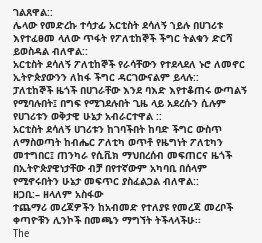ገልጸዋል::
ሌላው የመድረኩ ተሳታፊ አርቲስት ደሳለኝ ኀይሉ በሀገሪቱ እየተፈፀመ ላለው ጥፋት የፖለቲከኞች ችግር ትልቁን ድርሻ ይወስዳል ብለዋል::
አርቲስት ደሳለኝ ፖለቲከኞች የራሳቸውን የተደላደለ ኑሮ ለመኖር ኢትዮጵያውንን ለከፋ ችግር ዳርገውናልም ይላሉ::
ፓለቲከኞች ዜጎች በሀገራቸው እንደ ባእድ እየተቆጠሩ ውጣልኝ የሚባሉበት፤ በግፍ የሚገደሉበት ጊዜ ላይ አደረሱን ሲሉም የሀገሪቱን ወቅታዊ ሁኔታ አብራርተዋል ::
አርቲስት ደሳለኝ ሀገሪቱን ከገባችበት ከባድ ችግር ውስጥ ለማስወጣት ከብሔር ፖለቲካ ወጥቶ የዜግነት ፖለቲካን መተግበር፤ ጠንካራ የሲቪክ ማህበረሰብ መፍጠርና ዜጎች በኢትዮጵያዊነታቸው ብቻ በየተኛውም አካባቢ በሰላም የሚኖሩበትን ሁኔታ መፍጥር ያስፈልጋል ብለዋል::
ዘጋቢ:– ዘላለም አስፋው
ተጨማሪ መረጃዎችን ከአብመድ የተለያዩ የመረጃ መረቦች ቀጣዮቹን ሊንኮች በመጫን ማግኘት ትችላላችሁ፡፡
The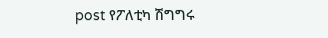post የፖለቲካ ሽግግሩ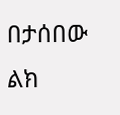በታሰበው ልክ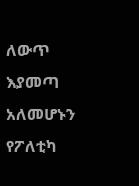ለውጥ እያመጣ አለመሆኑን የፖለቲካ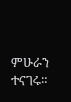ምሁራን ተናገሩ።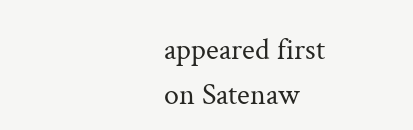appeared first on Satenaw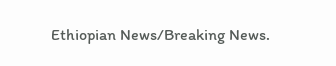Ethiopian News/Breaking News.